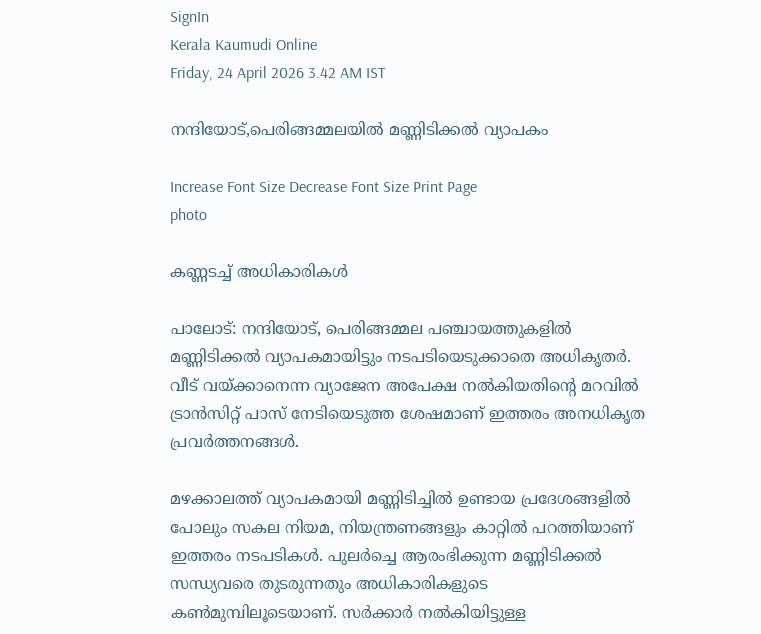SignIn
Kerala Kaumudi Online
Friday, 24 April 2026 3.42 AM IST

നന്ദിയോട്,പെരിങ്ങമ്മലയിൽ മണ്ണിടിക്കൽ വ്യാപകം

Increase Font Size Decrease Font Size Print Page
photo

കണ്ണടച്ച് അധികാരികൾ

പാലോട്: നന്ദിയോട്, പെരിങ്ങമ്മല പഞ്ചായത്തുകളിൽ മണ്ണിടിക്കൽ വ്യാപകമായിട്ടും നടപടിയെടുക്കാതെ അധികൃതർ. വീട് വയ്ക്കാനെന്ന വ്യാജേന അപേക്ഷ നൽകിയതിന്റെ മറവിൽ ട്രാൻസിറ്റ് പാസ് നേടിയെടുത്ത ശേഷമാണ് ഇത്തരം അനധികൃത പ്രവർത്തനങ്ങൾ.

മഴക്കാലത്ത് വ്യാപകമായി മണ്ണിടിച്ചിൽ ഉണ്ടായ പ്രദേശങ്ങളിൽ പോലും സകല നിയമ, നിയന്ത്രണങ്ങളും കാറ്റിൽ പറത്തിയാണ് ഇത്തരം നടപടികൾ. പുലർച്ചെ ആരംഭിക്കുന്ന മണ്ണിടിക്കൽ സന്ധ്യവരെ തുടരുന്നതും അധികാരികളുടെ കൺമുമ്പിലൂടെയാണ്. സർക്കാർ നൽകിയിട്ടുള്ള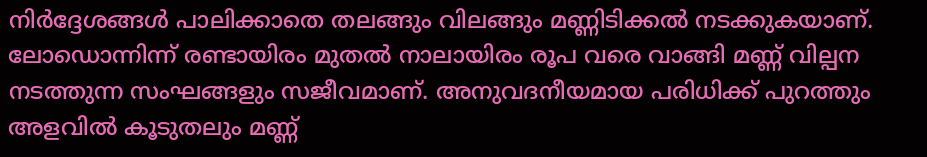നിർദ്ദേശങ്ങൾ പാലിക്കാതെ തലങ്ങും വിലങ്ങും മണ്ണിടിക്കൽ നടക്കുകയാണ്. ലോഡൊന്നിന്ന് രണ്ടായിരം മുതൽ നാലായിരം രൂപ വരെ വാങ്ങി മണ്ണ് വില്പന നടത്തുന്ന സംഘങ്ങളും സജീവമാണ്. അനുവദനീയമായ പരിധിക്ക് പുറത്തും അളവിൽ കൂടുതലും മണ്ണ്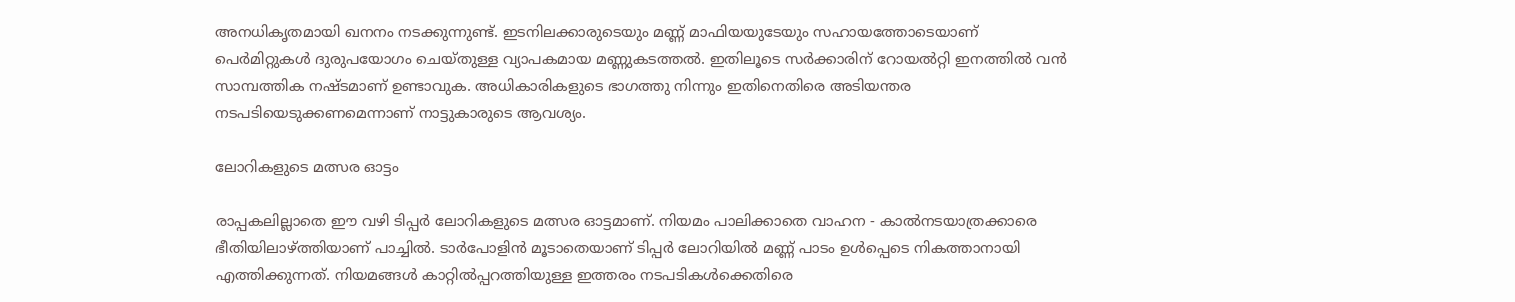അനധികൃതമായി ഖനനം നടക്കുന്നുണ്ട്. ഇടനിലക്കാരുടെയും മണ്ണ് മാഫിയയുടേയും സഹായത്തോടെയാണ് പെർമിറ്റുകൾ ദുരുപയോഗം ചെയ്തുള്ള വ്യാപകമായ മണ്ണുകടത്തൽ. ഇതിലൂടെ സർക്കാരിന് റോയൽറ്റി ഇനത്തിൽ വൻ സാമ്പത്തിക നഷ്ടമാണ് ഉണ്ടാവുക. അധികാരികളുടെ ഭാഗത്തു നിന്നും ഇതിനെതിരെ അടിയന്തര നടപടിയെടുക്കണമെന്നാണ് നാട്ടുകാരുടെ ആവശ്യം.

ലോറികളുടെ മത്സര ഓട്ടം

രാപ്പകലില്ലാതെ ഈ വഴി ടിപ്പർ ലോറികളുടെ മത്സര ഓട്ടമാണ്. നിയമം പാലിക്കാതെ വാഹന - കാൽനടയാത്രക്കാരെ ഭീതിയിലാഴ്ത്തിയാണ് പാച്ചിൽ. ടാർപോളിൻ മൂടാതെയാണ് ടിപ്പർ ലോറിയിൽ മണ്ണ് പാടം ഉൾപ്പെടെ നികത്താനായി എത്തിക്കുന്നത്. നിയമങ്ങൾ കാറ്റിൽപ്പറത്തിയുള്ള ഇത്തരം നടപടികൾക്കെതിരെ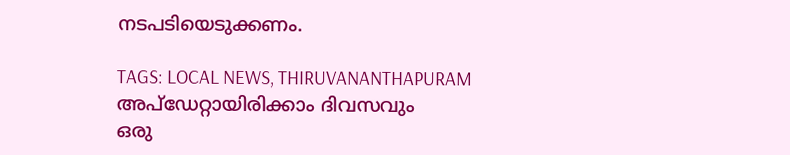നടപടിയെടുക്കണം.

TAGS: LOCAL NEWS, THIRUVANANTHAPURAM
അപ്ഡേറ്റായിരിക്കാം ദിവസവും
ഒരു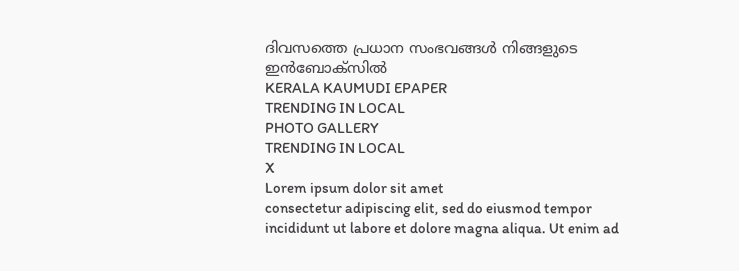ദിവസത്തെ പ്രധാന സംഭവങ്ങൾ നിങ്ങളുടെ ഇൻബോക്സിൽ
KERALA KAUMUDI EPAPER
TRENDING IN LOCAL
PHOTO GALLERY
TRENDING IN LOCAL
X
Lorem ipsum dolor sit amet
consectetur adipiscing elit, sed do eiusmod tempor incididunt ut labore et dolore magna aliqua. Ut enim ad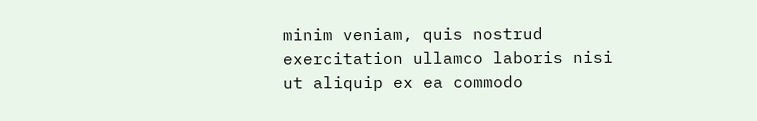minim veniam, quis nostrud exercitation ullamco laboris nisi ut aliquip ex ea commodo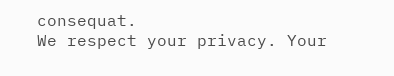consequat.
We respect your privacy. Your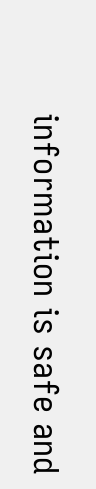information is safe and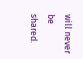will never be shared.